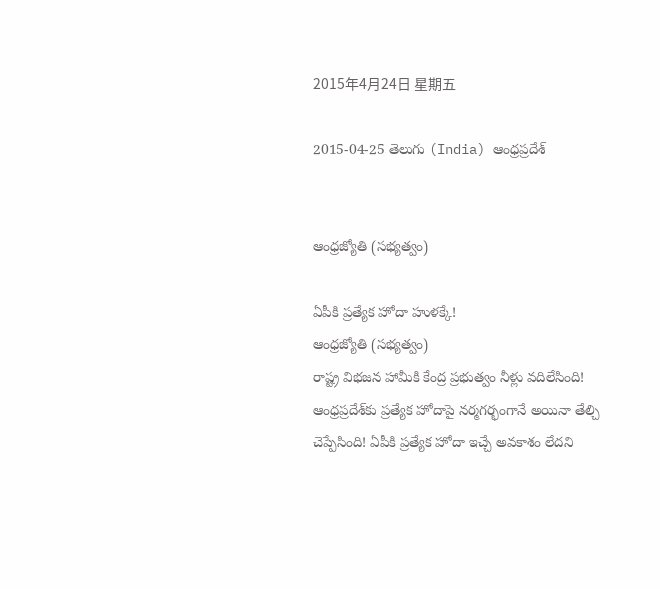2015年4月24日 星期五

2015-04-25 తెలుగు (India) ఆంధ్రప్రదేశ్


ఆంధ్రజ్యోతి (సభ్యత్వం)

ఏపీకి ప్రత్యేక హోదా హుళక్కే!
ఆంధ్రజ్యోతి (సభ్యత్వం)
రాష్ట్ర విభజన హామీకి కేంద్ర ప్రభుత్వం నీళ్లు వదిలేసింది! ఆంధ్రప్రదేశ్‌కు ప్రత్యేక హోదాపై నర్మగర్భంగానే అయినా తేల్చి చెప్పేసింది! ఏపీకి ప్రత్యేక హోదా ఇచ్చే అవకాశం లేదని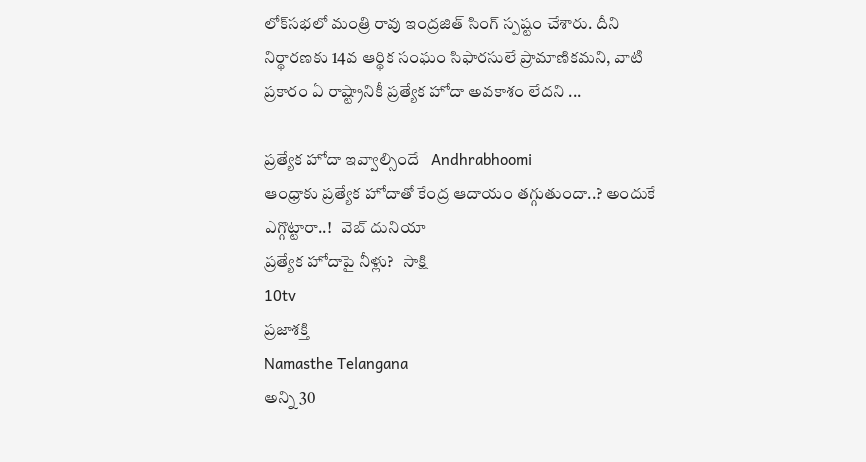లోక్‌సభలో మంత్రి రావు ఇంద్రజిత్‌ సింగ్‌ స్పష్టం చేశారు. దీని నిర్థారణకు 14వ ఆర్థిక సంఘం సిఫారసులే ప్రామాణికమని, వాటి ప్రకారం ఏ రాష్ట్రానికీ ప్రత్యేక హోదా అవకాశం లేదని ...

ప్రత్యేక హోదా ఇవ్వాల్సిందే   Andhrabhoomi
ఆంధ్రాకు ప్రత్యేక హోదాతో కేంద్ర ఆదాయం తగ్గుతుందా..? అందుకే ఎగ్గొట్టారా..!   వెబ్ దునియా
ప్రత్యేక హోదాపై నీళ్లు?   సాక్షి
10tv
ప్రజాశక్తి
Namasthe Telangana
అన్ని 30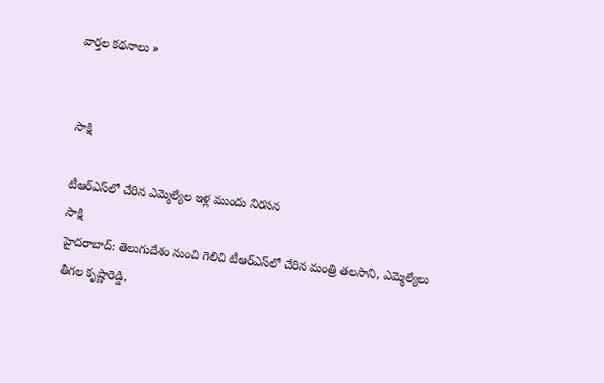వార్తల కథనాలు »


సాక్షి

టీఆర్‌ఎస్‌లో చేరిన ఎమ్మెల్యేల ఇళ్ల ముందు నిరసన
సాక్షి
హైదరాబాద్: తెలుగుదేశం నుంచి గెలిచి టీఆర్‌ఎస్‌లో చేరిన మంత్రి తలసాని, ఎమ్మెల్యేలు తీగల కృష్ణారెడ్డి,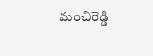మంచిరెడ్డి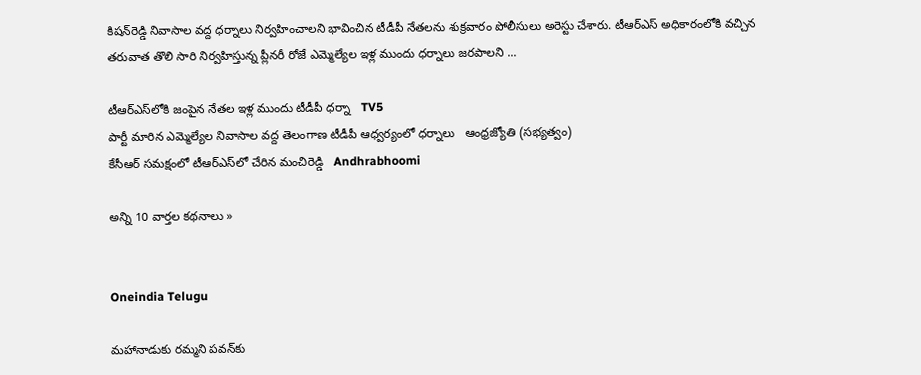కిషన్‌రెడ్డి నివాసాల వద్ద ధర్నాలు నిర్వహించాలని భావించిన టీడీపీ నేతలను శుక్రవారం పోలీసులు అరెస్టు చేశారు. టీఆర్‌ఎస్ అధికారంలోకి వచ్చిన తరువాత తొలి సారి నిర్వహిస్తున్న ప్లీనరీ రోజే ఎమ్మెల్యేల ఇళ్ల ముందు ధర్నాలు జరపాలని ...

టీఆర్‌ఎస్‌లోకి జంపైన నేతల ఇళ్ల ముందు టీడీపీ ధర్నా   TV5
పార్టీ మారిన ఎమ్మెల్యేల నివాసాల వద్ద తెలంగాణ టీడీపీ ఆధ్వర్యంలో ధర్నాలు   ఆంధ్రజ్యోతి (సభ్యత్వం)
కేసీఆర్‌ సమక్షంలో టీఆర్‌ఎస్‌లో చేరిన మంచిరెడ్డి   Andhrabhoomi

అన్ని 10 వార్తల కథనాలు »


Oneindia Telugu

మహానాడుకు రమ్మని పవన్‌కు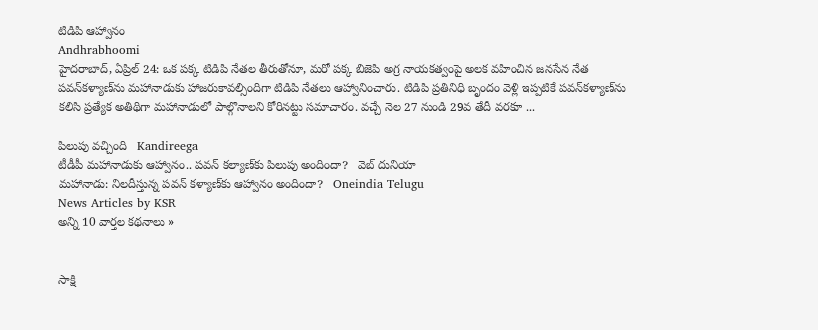టిడిపి ఆహ్వానం
Andhrabhoomi
హైదరాబాద్, ఏప్రిల్ 24: ఒక పక్క టిడిపి నేతల తీరుతోనూ, మరో పక్క బిజెపి అగ్ర నాయకత్వంపై అలక వహించిన జనసేన నేత పవన్‌కళ్యాణ్‌ను మహానాడుకు హాజరుకావల్సిందిగా టిడిపి నేతలు ఆహ్వానించారు. టిడిపి ప్రతినిధి బృందం వెళ్లి ఇప్పటికే పవన్‌కళ్యాణ్‌ను కలిసి ప్రత్యేక అతిథిగా మహానాడులో పాల్గొనాలని కోరినట్టు సమాచారం. వచ్చే నెల 27 నుండి 29వ తేదీ వరకూ ...

పిలుపు వచ్చింది   Kandireega
టీడీపీ మహానాడుకు ఆహ్వానం.. పవన్ కల్యాణ్‌కు పిలుపు అందిందా?   వెబ్ దునియా
మహానాడు: నిలదీస్తున్న పవన్ కళ్యాణ్‌కు ఆహ్వానం అందిందా?   Oneindia Telugu
News Articles by KSR
అన్ని 10 వార్తల కథనాలు »


సాక్షి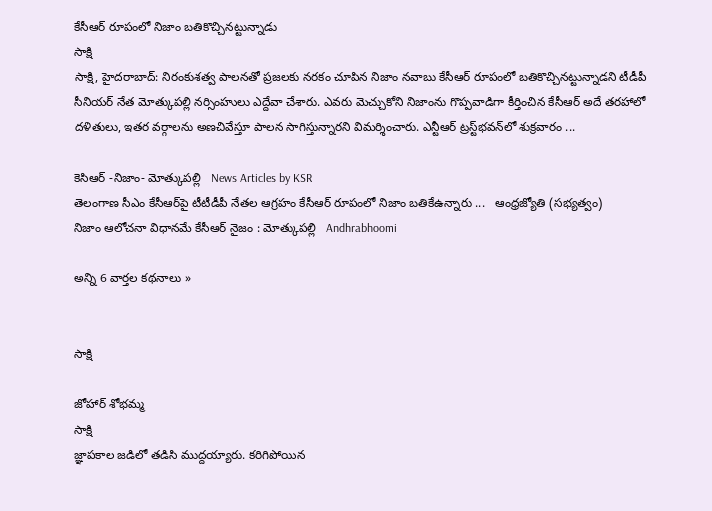కేసీఆర్ రూపంలో నిజాం బతికొచ్చినట్టున్నాడు
సాక్షి
సాక్షి, హైదరాబాద్: నిరంకుశత్వ పాలనతో ప్రజలకు నరకం చూపిన నిజాం నవాబు కేసీఆర్ రూపంలో బతికొచ్చినట్టున్నాడని టీడీపీ సీనియర్ నేత మోత్కుపల్లి నర్సింహులు ఎద్దేవా చేశారు. ఎవరు మెచ్చుకోని నిజాంను గొప్పవాడిగా కీర్తించిన కేసీఆర్ అదే తరహాలో దళితులు, ఇతర వర్గాలను అణచివేస్తూ పాలన సాగిస్తున్నారని విమర్శించారు. ఎన్టీఆర్ ట్రస్ట్‌భవన్‌లో శుక్రవారం ...

కెసిఆర్ -నిజాం- మోత్కుపల్లి   News Articles by KSR
తెలంగాణ సీఎం కేసీఆర్‌పై టీటీడీపీ నేతల ఆగ్రహం కేసీఆర్‌ రూపంలో నిజాం బతికేఉన్నారు ...   ఆంధ్రజ్యోతి (సభ్యత్వం)
నిజాం ఆలోచనా విధానమే కేసీఆర్ నైజం : మోత్కుపల్లి   Andhrabhoomi

అన్ని 6 వార్తల కథనాలు »


సాక్షి

జోహార్ శోభమ్మ
సాక్షి
జ్ఞాపకాల జడిలో తడిసి ముద్దయ్యారు. కరిగిపోయిన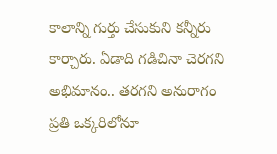కాలాన్ని గుర్తు చేసుకుని కన్నీరు కార్చారు. ఏడాది గడిచినా చెరగని అభిమానం.. తరగని అనురాగం ప్రతి ఒక్కరిలోనూ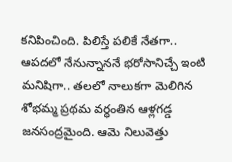కనిపించింది. పిలిస్తే పలికే నేతగా.. ఆపదలో నేనున్నాననే భరోసానిచ్చే ఇంటి మనిషిగా.. తలలో నాలుకగా మెలిగిన శోభమ్మ ప్రథమ వర్ధంతిన ఆళ్లగడ్డ జనసంద్రమైంది. ఆమె నిలువెత్తు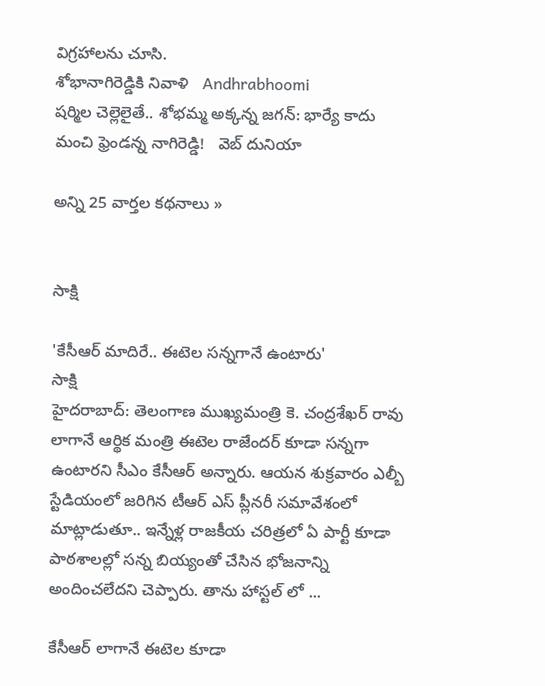విగ్రహాలను చూసి.
శోభానాగిరెడ్డికి నివాళి   Andhrabhoomi
షర్మిల చెల్లెలైతే.. శోభమ్మ అక్కన్న జగన్: భార్యే కాదు మంచి ఫ్రెండన్న నాగిరెడ్డి!   వెబ్ దునియా

అన్ని 25 వార్తల కథనాలు »


సాక్షి

'కేసీఆర్ మాదిరే.. ఈటెల సన్నగానే ఉంటారు'
సాక్షి
హైదరాబాద్: తెలంగాణ ముఖ్యమంత్రి కె. చంద్రశేఖర్ రావు లాగానే ఆర్థిక మంత్రి ఈటెల రాజేందర్ కూడా సన్నగా ఉంటారని సీఎం కేసీఆర్ అన్నారు. ఆయన శుక్రవారం ఎల్బీ స్టేడియంలో జరిగిన టీఆర్ ఎస్ ప్లీనరీ సమావేశంలో మాట్లాడుతూ.. ఇన్నేళ్ల రాజకీయ చరిత్రలో ఏ పార్టీ కూడా పాఠశాలల్లో సన్న బియ్యంతో చేసిన భోజనాన్ని అందించలేదని చెప్పారు. తాను హాస్టల్ లో ...

కేసీఆర్ లాగానే ఈటెల కూడా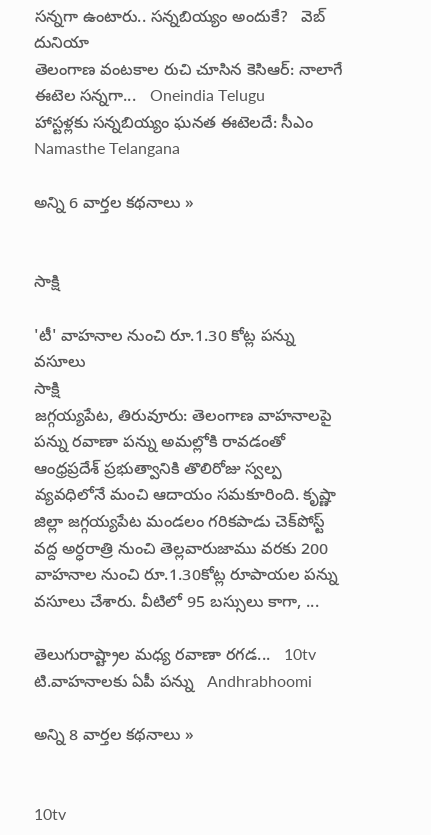సన్నగా ఉంటారు.. సన్నబియ్యం అందుకే?   వెబ్ దునియా
తెలంగాణ వంటకాల రుచి చూసిన కెసిఆర్: నాలాగే ఈటెల సన్నగా...   Oneindia Telugu
హాస్టళ్లకు సన్నబియ్యం ఘనత ఈటెలదే: సీఎం   Namasthe Telangana

అన్ని 6 వార్తల కథనాలు »


సాక్షి

'టీ' వాహనాల నుంచి రూ.1.30 కోట్ల పన్ను వసూలు
సాక్షి
జగ్గయ్యపేట, తిరువూరు: తెలంగాణ వాహనాలపై పన్ను రవాణా పన్ను అమల్లోకి రావడంతో ఆంధ్రప్రదేశ్ ప్రభుత్వానికి తొలిరోజు స్వల్ప వ్యవధిలోనే మంచి ఆదాయం సమకూరింది. కృష్ణా జిల్లా జగ్గయ్యపేట మండలం గరికపాడు చెక్‌పోస్ట్ వద్ద అర్ధరాత్రి నుంచి తెల్లవారుజాము వరకు 200 వాహనాల నుంచి రూ.1.30కోట్ల రూపాయల పన్ను వసూలు చేశారు. వీటిలో 95 బస్సులు కాగా, ...

తెలుగురాష్ట్రాల మధ్య రవాణా రగడ...   10tv
టి.వాహనాలకు ఏపీ పన్ను   Andhrabhoomi

అన్ని 8 వార్తల కథనాలు »


10tv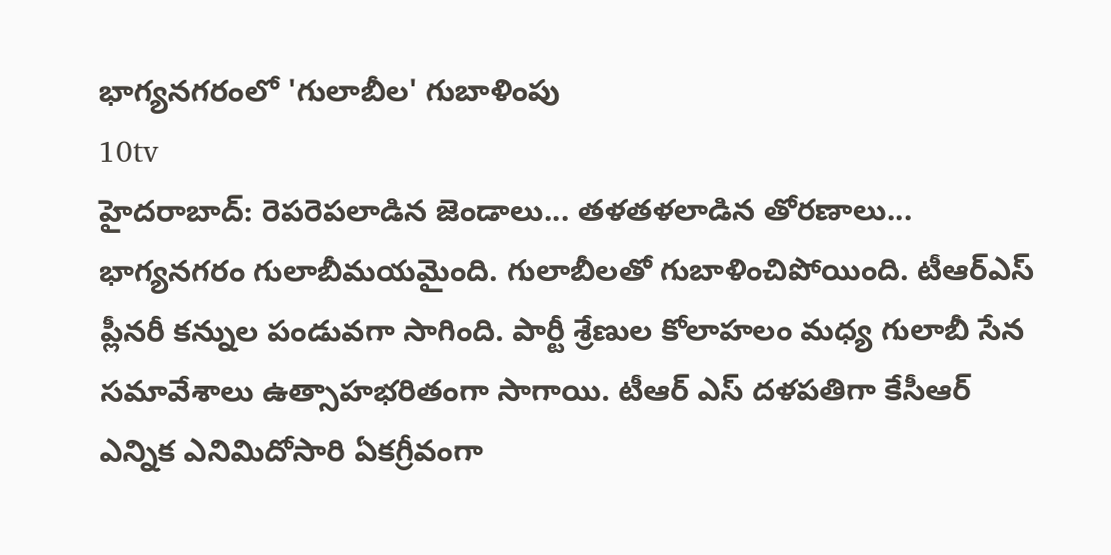భాగ్యనగరంలో 'గులాబీల' గుబాళింపు
10tv
హైదరాబాద్: రెపరెపలాడిన జెండాలు... తళతళలాడిన తోరణాలు... భాగ్యనగరం గులాబీమయమైంది. గులాబీలతో గుబాళించిపోయింది. టీఆర్ఎస్ ప్లీనరీ కన్నుల పండువగా సాగింది. పార్టీ శ్రేణుల కోలాహలం మధ్య గులాబీ సేన సమావేశాలు ఉత్సాహభరితంగా సాగాయి. టీఆర్ ఎస్ దళపతిగా కేసీఆర్ ఎన్నిక ఎనిమిదోసారి ఏకగ్రీవంగా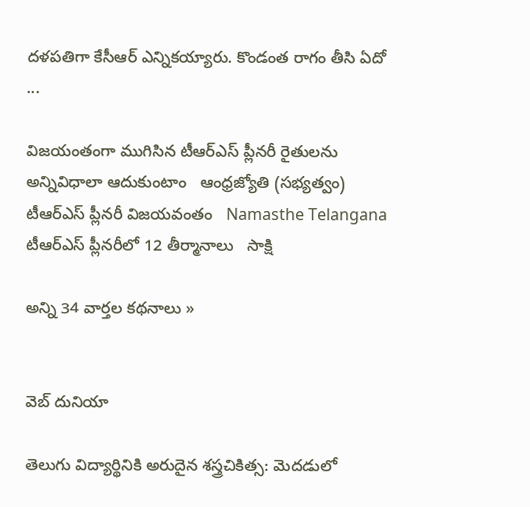దళపతిగా కేసీఆర్ ఎన్నికయ్యారు. కొండంత రాగం తీసి ఏదో ...

విజయంతంగా ముగిసిన టీఆర్‌ఎస్‌ ప్లీనరీ రైతులను అన్నివిధాలా ఆదుకుంటాం   ఆంధ్రజ్యోతి (సభ్యత్వం)
టీఆర్‌ఎస్ ప్లీనరీ విజయవంతం   Namasthe Telangana
టీఆర్ఎస్ ప్లీనరీలో 12 తీర్మానాలు   సాక్షి

అన్ని 34 వార్తల కథనాలు »


వెబ్ దునియా

తెలుగు విద్యార్థినికి అరుదైన శస్త్రచికిత్స: మెదడులో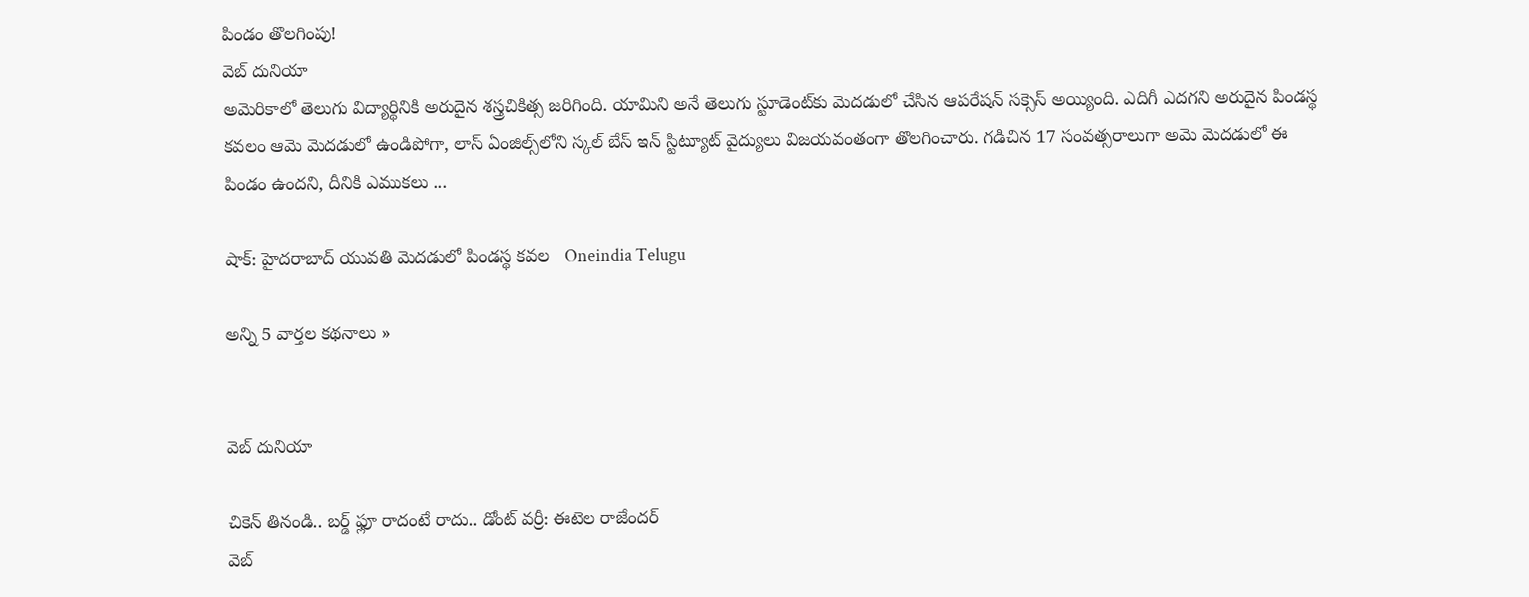పిండం తొలగింపు!
వెబ్ దునియా
అమెరికాలో తెలుగు విద్యార్థినికి అరుదైన శస్త్రచికిత్స జరిగింది. యామిని అనే తెలుగు స్టూడెంట్‌కు మెదడులో చేసిన ఆపరేషన్ సక్సెస్ అయ్యింది. ఎదిగీ ఎదగని అరుదైన పిండస్థ కవలం ఆమె మెదడులో ఉండిపోగా, లాస్ ఏంజిల్స్‌లోని స్కల్ బేస్ ఇన్ స్టిట్యూట్ వైద్యులు విజయవంతంగా తొలగించారు. గడిచిన 17 సంవత్సరాలుగా అమె మెదడులో ఈ పిండం ఉందని, దీనికి ఎముకలు ...

షాక్: హైదరాబాద్ యువతి మెదడులో పిండస్థ కవల   Oneindia Telugu

అన్ని 5 వార్తల కథనాలు »


వెబ్ దునియా

చికెన్ తినండి.. బర్డ్ ఫ్లూ రాదంటే రాదు.. డోంట్ వర్రీ: ఈటెల రాజేందర్
వెబ్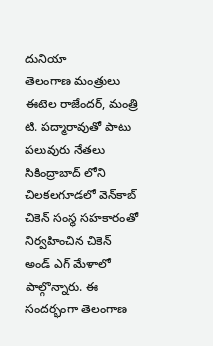దునియా
తెలంగాణ మంత్రులు ఈటెల రాజేందర్, మంత్రి టి. పద్మారావుతో పాటు పలువురు నేతలు సికింద్రాబాద్ లోని చిలకలగూడలో వెన్‌కాబ్ చికెన్ సంస్థ సహకారంతో నిర్వహించిన చికెన్ అండ్ ఎగ్ మేళాలో పాల్గొన్నారు. ఈ సందర్భంగా తెలంగాణ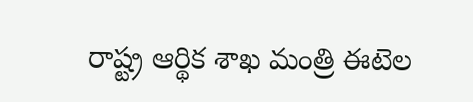రాష్ట్ర ఆర్థిక శాఖ మంత్రి ఈటెల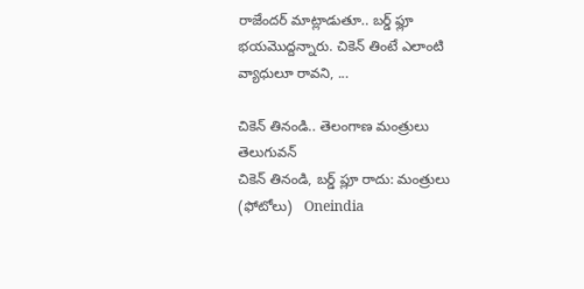రాజేందర్ మాట్లాడుతూ.. బర్డ్ ఫ్లూ భయమొద్దన్నారు. చికెన్ తింటే ఎలాంటి వ్యాధులూ రావని, ...

చికెన్ తినండి.. తెలంగాణ మంత్రులు   తెలుగువన్
చికెన్ తినండి, బర్డ్ ప్లూ రాదు: మంత్రులు (ఫోటోలు)   Oneindia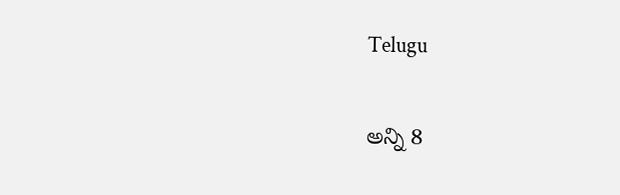Telugu

అన్ని 8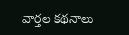వార్తల కథనాలు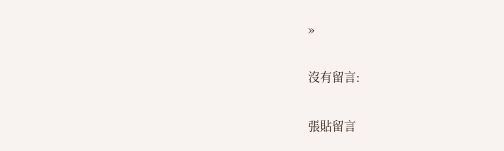»

沒有留言:

張貼留言